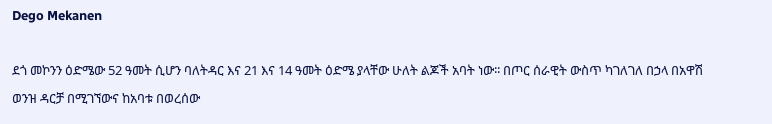Dego Mekanen

ደጎ መኮንን ዕድሜው 52 ዓመት ሲሆን ባለትዳር እና 21 እና 14 ዓመት ዕድሜ ያላቸው ሁለት ልጆች አባት ነው፡፡ በጦር ሰራዊት ውስጥ ካገለገለ በኃላ በአዋሽ ወንዝ ዳርቻ በሚገኘውና ከአባቱ በወረሰው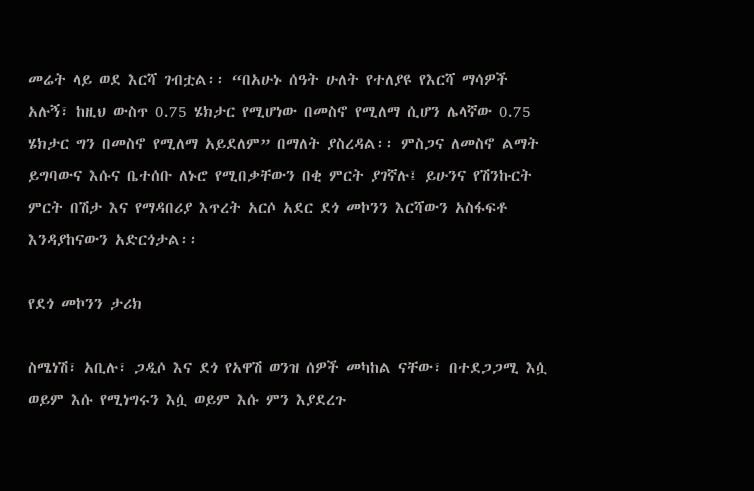መሬት ላይ ወደ እርሻ ገብቷል፡፡ “በአሁኑ ሰዓት ሁለት የተለያዩ የእርሻ ማሳዎች አሉኝ፣ ከዚህ ውስጥ 0.75 ሄክታር የሚሆነው በመስኖ የሚለማ ሲሆን ሌላኛው 0.75 ሄክታር ግን በመስኖ የሚለማ አይደለም” በማለት ያስረዳል፡፡ ምስጋና ለመስኖ ልማት ይግባውና እሱና ቤተሰቡ ለኑሮ የሚበቃቸውን በቂ ምርት ያገኛሉ፤ ይሁንና የሽንኩርት ምርት በሽታ እና የማዳበሪያ እጥረት አርሶ አደር ደጎ መኮንን እርሻውን አስፋፍቶ እንዳያከናውን አድርጎታል፡፡

የደጎ መኮንን ታሪክ

ስሜነሽ፣ አቢሉ፣ ጋዲሶ እና ደጎ የአዋሽ ወንዝ ሰዎች መካከል ናቸው፣ በተደጋጋሚ እሷ ወይም እሱ የሚነግሩን እሷ ወይም እሱ ምን እያደረጉ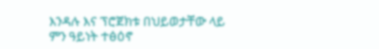እንዳሉ እና ፕሮጀክቱ በህይወታቸው ላይ ምን ዓይነት ተፅዕኖ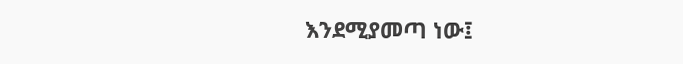እንደሚያመጣ ነው፤